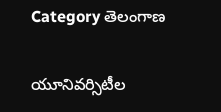Category తెలంగాణ

యూనివ‌ర్సిటీల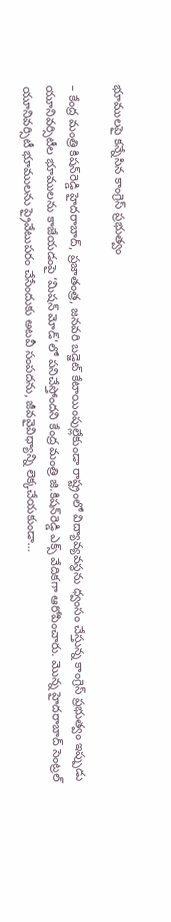భూముల‌పై క‌న్నేసిన కాంగ్రెస్‌ ప్రభుత్వం

– కేంద్ర మంత్రి కిష‌న్‌రెడ్డి హైద‌రాబాద్‌, ప్ర‌జాతంత్ర‌, జ‌న‌వ‌రి బడ్జెట్ కేటాయింపుల్లేకుండా రాష్ట్రంలో విద్యావ్యవస్థను ధ్వంసం చేస్తున్న కాంగ్రెస్ ప్రభుత్వం ఇప్పుడు యూనివర్సిటీల భూములను కాజేయడంపై ‘మిషన్ మోడ్’లో పనిచేస్తోంద‌ని కేంద్ర మంత్రి జి.కిష‌న్‌రెడ్డి ఎక్స్ వేదిక‌గా ఆరోపించారు. మొన్న హైదరాబాద్ సెంట్రల్ యూనివర్సిటీ భూములను ప్రైవేటుపరం చేసేందుకు అటవీ సంపదను, జీవవైవిధ్యాన్ని లెక్కచేయకుండా…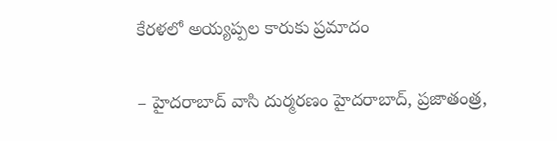కేరళలో అయ్యప్పల కారుకు ప్రమాదం

– హైదరాబాద్ వాసి దుర్మరణం హైదరాబాద్, ప్రజాతంత్ర,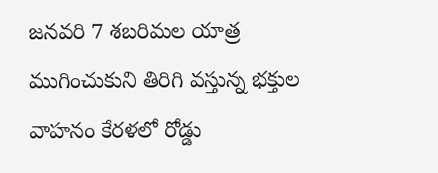జనవరి 7 శబరిమల యాత్ర ముగించుకుని తిరిగి వస్తున్న భక్తుల వాహనం కేరళలో రోడ్డు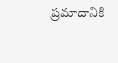ప్రమాదానికి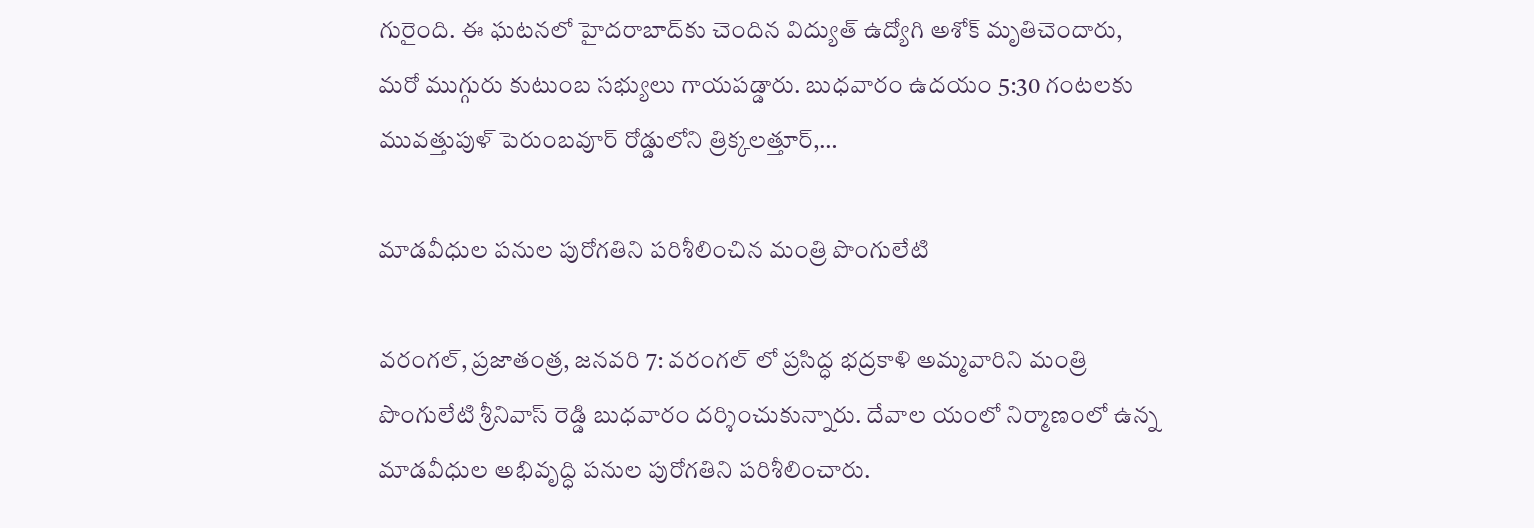గురైంది. ఈ ఘటనలో హైదరాబాద్‌కు చెందిన విద్యుత్ ఉద్యోగి అశోక్ మృతిచెందారు, మరో ముగ్గురు కుటుంబ సభ్యులు గాయపడ్డారు. బుధవారం ఉదయం 5:30 గంటలకు మువత్తుపుళ్ పెరుంబవూర్ రోడ్డులోని త్రిక్కలత్తూర్,…

మాడవీధుల ప‌నుల‌ పురోగతిని పరిశీలించిన మంత్రి పొంగులేటి

వరంగల్, ప్రజాతంత్ర, జనవరి 7: వరంగల్ లో ప్రసిద్ధ భద్రకాళి అమ్మవారిని మంత్రి పొంగులేటి శ్రీనివాస్ రెడ్డి బుధవారం దర్శించుకున్నారు. దేవాల యంలో నిర్మాణంలో ఉన్న మాడవీధుల అభివృద్ధి ప‌నుల‌ పురోగతిని పరిశీలించారు.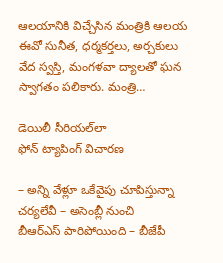ఆలయానికి విచ్చేసిన మంత్రికి ఆలయ ఈవో సునీత, ధర్మకర్తలు, అర్చకులు వేద స్వస్తి, మంగళవా ద్యాలతో ఘన స్వాగతం పలికారు. మంత్రి…

డెయిలీ సీరియల్‌లా ఫోన్‌ ‌ట్యాపింగ్‌ ‌విచారణ

– అన్ని వేళ్లూ ఒకేవైపు చూపిస్తున్నా చర్యలేవీ – అసెంబ్లీ నుంచి బీఆర్‌ఎస్‌ ‌పారిపోయింది – బీజేపీ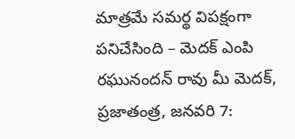మాత్రమే సమర్థ విపక్షంగా పనిచేసింది – మెదక్‌ ఎం‌పి రఘునందన్‌ ‌రావు మీ మెదక్‌, ప్రజాతంత్ర, జనవరి 7: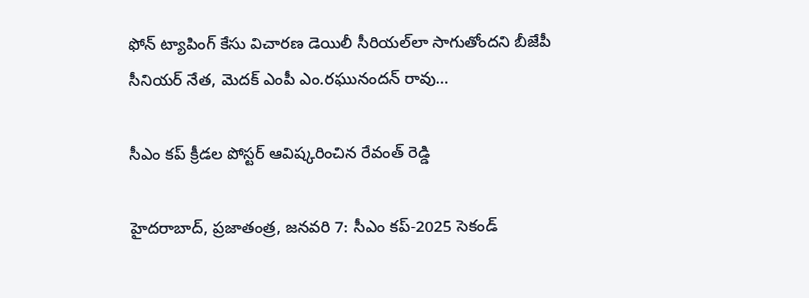ఫోన్‌ ‌ట్యాపింగ్‌ ‌కేసు విచారణ డెయిలీ సీరియల్‌లా సాగుతోందని బీజేపీ సీనియర్‌ ‌నేత, మెదక్‌ ఎం‌పీ ఎం.రఘునందన్‌ ‌రావు…

సీఎం కప్‌ ‌క్రీడల పోస్టర్‌ ఆవిష్కరించిన రేవంత్‌ ‌రెడ్డి

హైదరాబాద్‌, ప్రజాతంత్ర, జనవరి 7: సీఎం కప్‌-2025 సెకండ్‌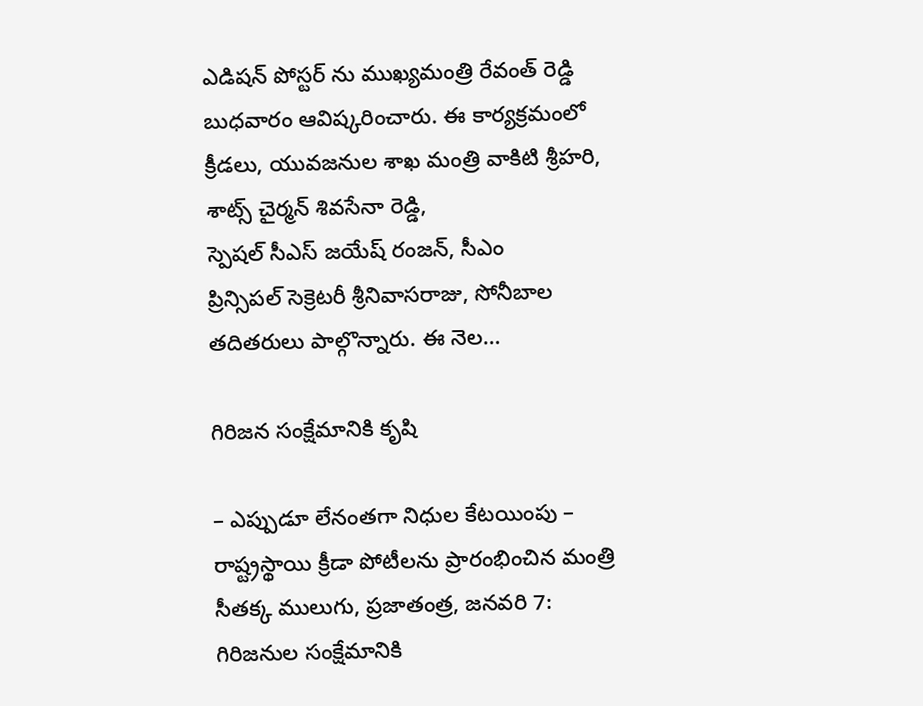ఎడిషన్‌ ‌పోస్టర్‌ ‌ను ముఖ్యమంత్రి రేవంత్‌ ‌రెడ్డి బుధవారం ఆవిష్కరించారు. ఈ కార్యక్రమంలో క్రీడ‌లు, యువ‌జ‌నుల శాఖ మంత్రి వాకిటి శ్రీహరి, శాట్స్ ‌చైర్మన్‌ ‌శివసేనా రెడ్డి, స్పెషల్‌ ‌సీఎస్‌ ‌జయేష్‌ ‌రంజన్‌, సీఎం ప్రిన్సిపల్‌ ‌సెక్రెటరీ శ్రీనివాసరాజు, సోనీబాల తదితరులు పాల్గొన్నారు. ఈ నెల…

గిరిజన సంక్షేమానికి కృషి

– ఎప్పుడూ లేనంతగా నిధుల కేటయింపు – రాష్ట్రస్థాయి క్రీడా పోటీలను ప్రారంభించిన మంత్రి సీతక్క ములుగు, ప్రజాతంత్ర, జనవరి 7: గిరిజనుల సంక్షేమానికి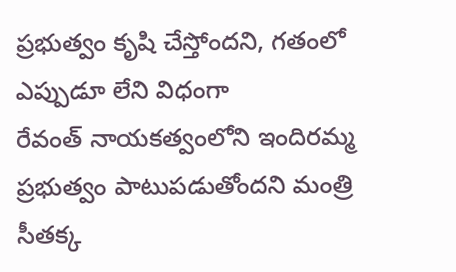ప్రభుత్వం కృషి చేస్తోందని, గతంలో ఎప్పుడూ లేని విధంగా రేవంత్‌ ‌నాయకత్వంలోని ఇందిరమ్మ ప్రభుత్వం పాటుపడుతోందని మంత్రి సీతక్క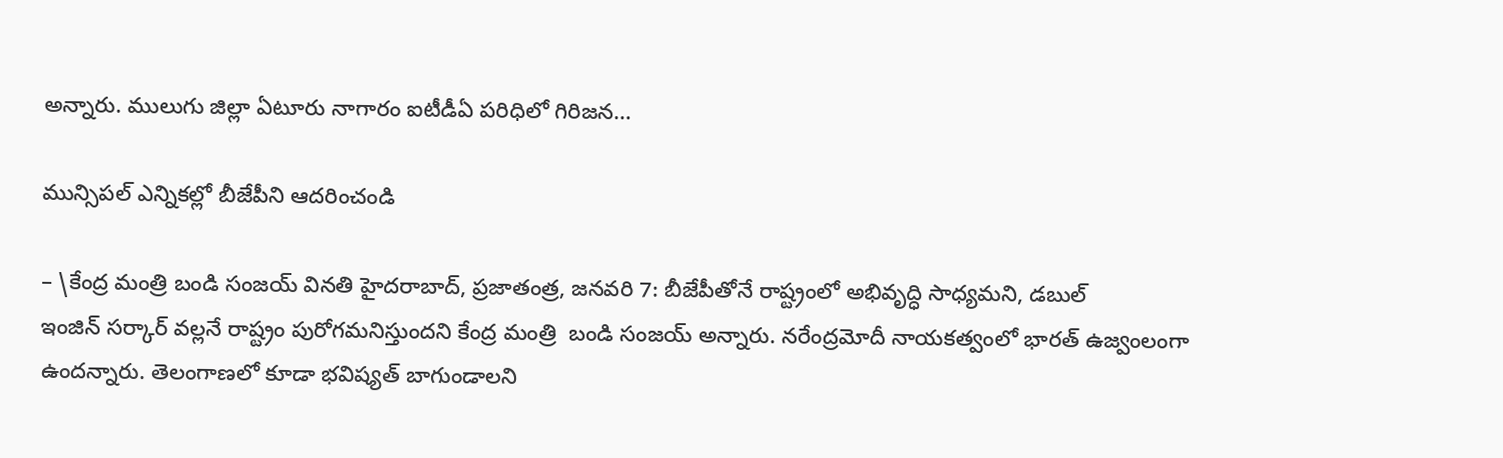అన్నారు. ములుగు జిల్లా ఏటూరు నాగారం ఐటీడీఏ పరిధిలో గిరిజన…

మున్సిపల్‌ ఎన్నికల్లో బీజేపీని ఆదరించండి

– \కేంద్ర మంత్రి బండి సంజయ్‌ ‌వినతి హైదరాబాద్‌, ప్రజాతంత్ర, జనవరి 7: బీజేపీతోనే రాష్ట్రంలో అభివృద్ధి సాధ్యమని, డబుల్‌ ఇం‌జిన్‌ ‌సర్కార్‌ ‌వల్లనే రాష్ట్రం పురోగమనిస్తుందని కేంద్ర మంత్రి  బండి సంజయ్‌ అన్నారు. నరేంద్రమోదీ నాయకత్వంలో భారత్‌ ఉజ్వంలంగా ఉందన్నారు. తెలంగాణలో కూడా భవిష్యత్‌ ‌బాగుండాలని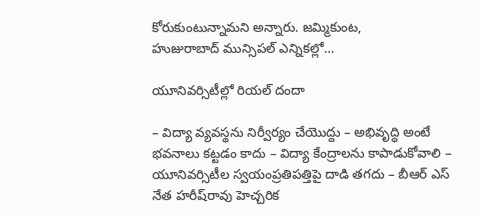కోరుకుంటున్నామని అన్నారు. జమ్మికుంట, హుజురాబాద్‌ ‌మున్సిపల్‌ ఎన్నికల్లో…

యూనివ‌ర్సిటీల్లో రియ‌ల్ దందా

– విద్యా వ్య‌వ‌స్థ‌ను నిర్వీర్యం చేయొద్దు – అభివృద్ధి అంటే భ‌వ‌నాలు క‌ట్ట‌డం కాదు – విద్యా కేంద్రాల‌ను కాపాడుకోవాలి – యూనివ‌ర్సిటీల స్వ‌యంప్ర‌తిప‌త్తిపై దాడి త‌గ‌దు – బీఆర్ ఎస్ నేత హ‌రీష్‌రావు హెచ్చ‌రిక‌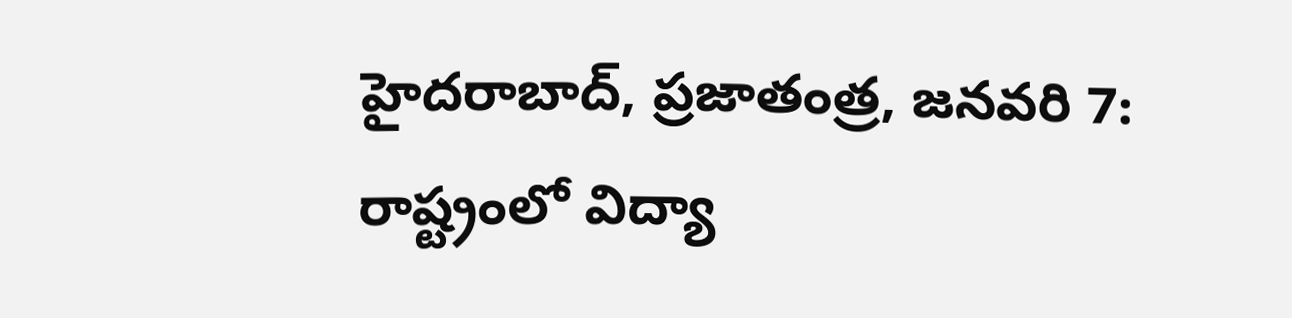హైద‌రాబాద్‌, ప్ర‌జాతంత్ర‌, జ‌న‌వ‌రి 7: రాష్ట్రంలో విద్యా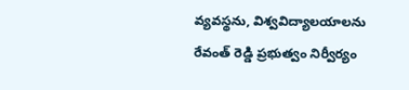వ్యవస్థను, విశ్వవిద్యాలయాలను రేవంత్ రెడ్డి ప్రభుత్వం నిర్వీర్యం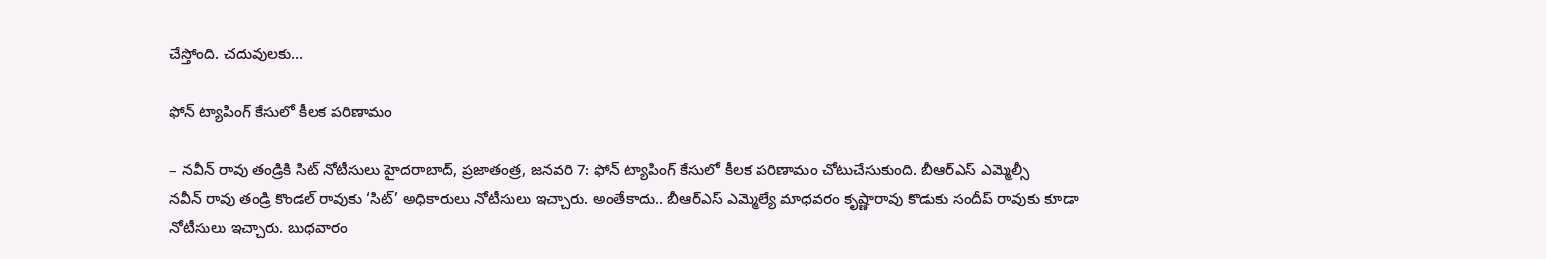చేస్తోంది. చదువులకు…

ఫోన్‌ ‌ట్యాపింగ్‌ ‌కేసులో కీలక పరిణామం

– నవీన్‌ ‌రావు తండ్రికి సిట్‌ ‌నోటీసులు హైదరాబాద్‌, ప్రజాతంత్ర, జనవరి 7: ఫోన్‌ ‌ట్యాపింగ్‌ ‌కేసులో కీలక పరిణామం చోటుచేసుకుంది. బీఆర్‌ఎస్‌ ఎమ్మెల్సీ నవీన్‌ ‌రావు తండ్రి కొండల్‌ ‌రావుకు ‘సిట్‌’ అధికారులు నోటీసులు ఇచ్చారు. అంతేకాదు.. బీఆర్‌ఎస్‌ ఎమ్మెల్యే మాధవరం కృష్ణారావు కొడుకు సందీప్‌ ‌రావుకు కూడా నోటీసులు ఇచ్చారు. బుధవారం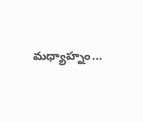మధ్యాహ్నం…